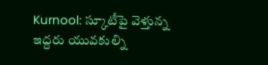Kurnool: స్కూటీపై వెళ్తున్న ఇద్దరు యువకుల్ని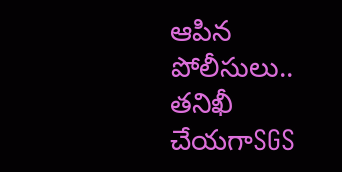ఆపిన పోలీసులు.. తనిఖీ చేయగాSGS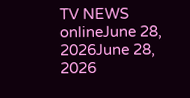TV NEWS onlineJune 28, 2026June 28, 2026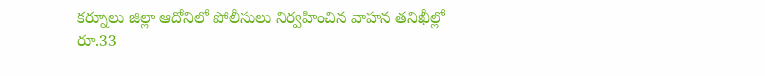కర్నూలు జిల్లా ఆదోనిలో పోలీసులు నిర్వహించిన వాహన తనిఖీల్లో రూ.33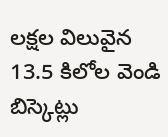లక్షల విలువైన 13.5 కిలోల వెండి బిస్కెట్లు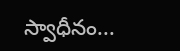స్వాధీనం...